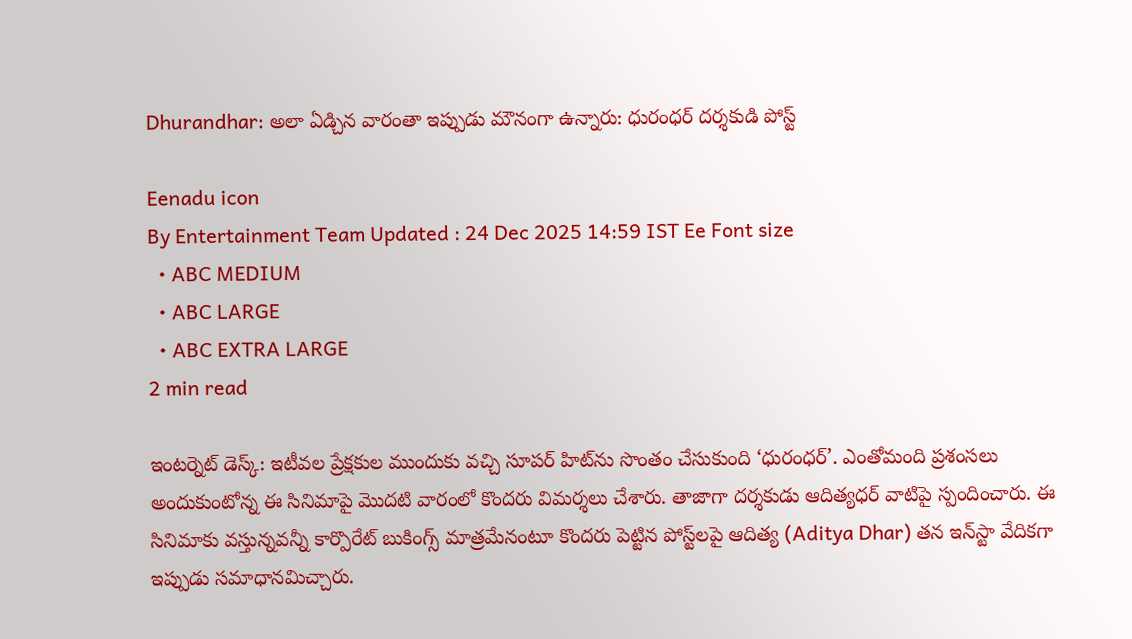Dhurandhar: అలా ఏడ్చిన వారంతా ఇప్పుడు మౌనంగా ఉన్నారు: ధురంధర్‌ దర్శకుడి పోస్ట్

Eenadu icon
By Entertainment Team Updated : 24 Dec 2025 14:59 IST Ee Font size
  • ABC MEDIUM
  • ABC LARGE
  • ABC EXTRA LARGE
2 min read

ఇంటర్నెట్‌ డెస్క్: ఇటీవల ప్రేక్షకుల ముందుకు వచ్చి సూపర్‌ హిట్‌ను సొంతం చేసుకుంది ‘ధురంధర్‌’. ఎంతోమంది ప్రశంసలు అందుకుంటోన్న ఈ సినిమాపై మొదటి వారంలో కొందరు విమర్శలు చేశారు. తాజాగా దర్శకుడు ఆదిత్యధర్‌ వాటిపై స్పందించారు. ఈ సినిమాకు వస్తున్నవన్నీ కార్పొరేట్‌ బుకింగ్స్‌ మాత్రమేనంటూ కొందరు పెట్టిన పోస్ట్‌లపై ఆదిత్య (Aditya Dhar) తన ఇన్‌స్టా వేదికగా ఇప్పుడు సమాధానమిచ్చారు.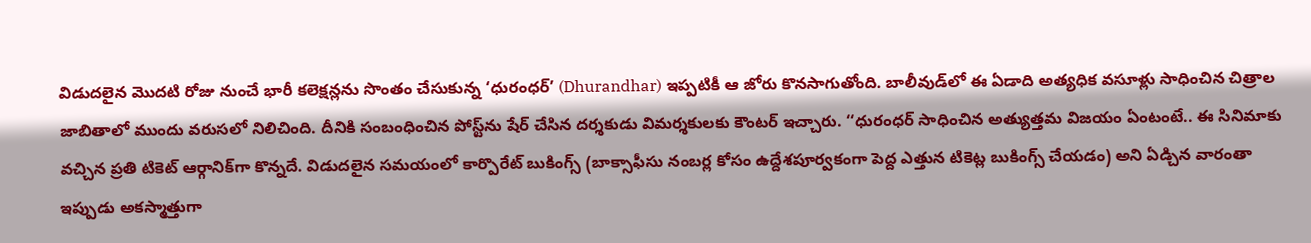విడుదలైన మొదటి రోజు నుంచే భారీ కలెక్షన్లను సొంతం చేసుకున్న ‘ధురంధర్‌’ (Dhurandhar) ఇప్పటికీ ఆ జోరు కొనసాగుతోంది. బాలీవుడ్‌లో ఈ ఏడాది అత్యధిక వసూళ్లు సాధించిన చిత్రాల జాబితాలో ముందు వరుసలో నిలిచింది. దీనికి సంబంధించిన పోస్ట్‌ను షేర్‌ చేసిన దర్శకుడు విమర్శకులకు కౌంటర్‌ ఇచ్చారు. ‘‘ధురంధర్‌ సాధించిన అత్యుత్తమ విజయం ఏంటంటే.. ఈ సినిమాకు వచ్చిన ప్రతి టికెట్‌ ఆర్గానిక్‌గా కొన్నదే. విడుదలైన సమయంలో కార్పొరేట్‌ బుకింగ్స్‌ (బాక్సాఫీసు నంబర్ల కోసం ఉద్దేశపూర్వకంగా పెద్ద ఎత్తున టికెట్ల బుకింగ్స్‌ చేయడం) అని ఏడ్చిన వారంతా ఇప్పుడు అకస్మాత్తుగా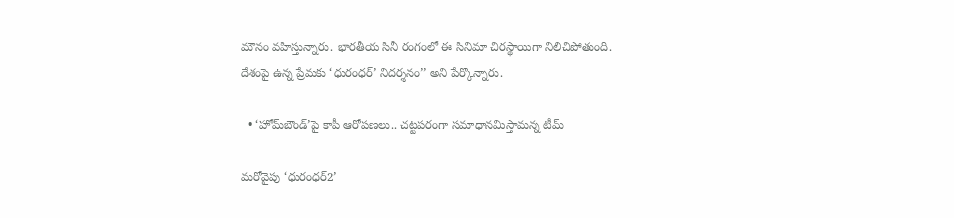మౌనం వహిస్తున్నారు. భారతీయ సినీ రంగంలో ఈ సినిమా చిరస్థాయిగా నిలిచిపోతుంది. దేశంపై ఉన్న ప్రేమకు ‘ధురంధర్‌’ నిదర్శనం’’ అని పేర్కొన్నారు.

  • ‘హోమ్‌బౌండ్‌’పై కాపీ ఆరోపణలు.. చట్టపరంగా సమాధానమిస్తామన్న టీమ్‌

మరోవైపు ‘ధురంధర్‌2’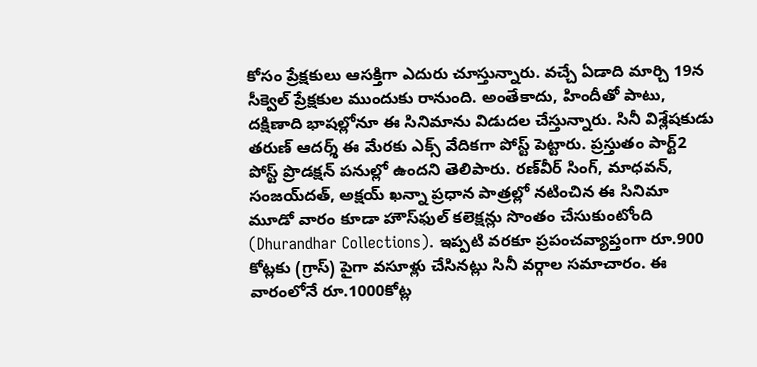కోసం ప్రేక్షకులు ఆసక్తిగా ఎదురు చూస్తున్నారు. వచ్చే ఏడాది మార్చి 19న సీక్వెల్‌ ప్రేక్షకుల ముందుకు రానుంది. అంతేకాదు, హిందీతో పాటు, దక్షిణాది భాషల్లోనూ ఈ సినిమాను విడుదల చేస్తున్నారు. సినీ విశ్లేషకుడు తరుణ్‌ ఆదర్శ్‌ ఈ మేరకు ఎక్స్‌ వేదికగా పోస్ట్ పెట్టారు. ప్రస్తుతం పార్ట్‌2 పోస్ట్‌ ప్రొడక్షన్‌ పనుల్లో ఉందని తెలిపారు. రణ్‌వీర్‌ సింగ్, మాధవన్, సంజయ్‌దత్, అక్షయ్‌ ఖన్నా ప్రధాన పాత్రల్లో నటించిన ఈ సినిమా మూడో వారం కూడా హౌస్‌ఫుల్‌ కలెక్షన్లు సొంతం చేసుకుంటోంది (Dhurandhar Collections). ఇప్పటి వరకూ ప్రపంచవ్యాప్తంగా రూ.900 కోట్లకు (గ్రాస్‌) పైగా వసూళ్లు చేసినట్లు సినీ వర్గాల సమాచారం. ఈ వారంలోనే రూ.1000కోట్ల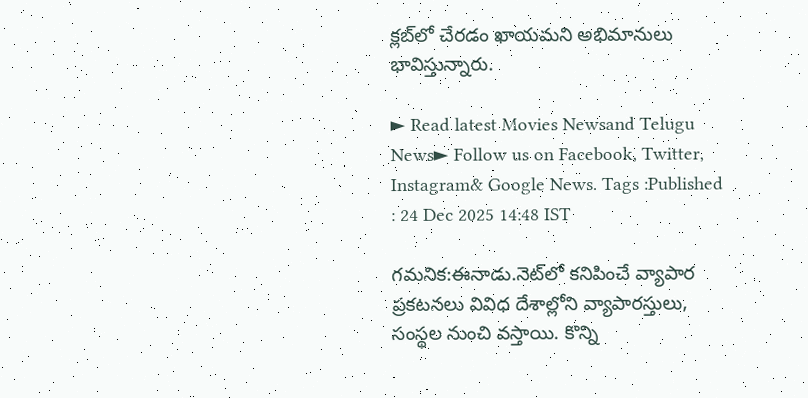క్లబ్‌లో చేరడం ఖాయమని అభిమానులు భావిస్తున్నారు.

► Read latest Movies Newsand Telugu News► Follow us on Facebook, Twitter, Instagram& Google News. Tags :Published : 24 Dec 2025 14:48 IST

గమనిక:ఈనాడు.నెట్‌లో కనిపించే వ్యాపార ప్రకటనలు వివిధ దేశాల్లోని వ్యాపారస్తులు, సంస్థల నుంచి వస్తాయి. కొన్ని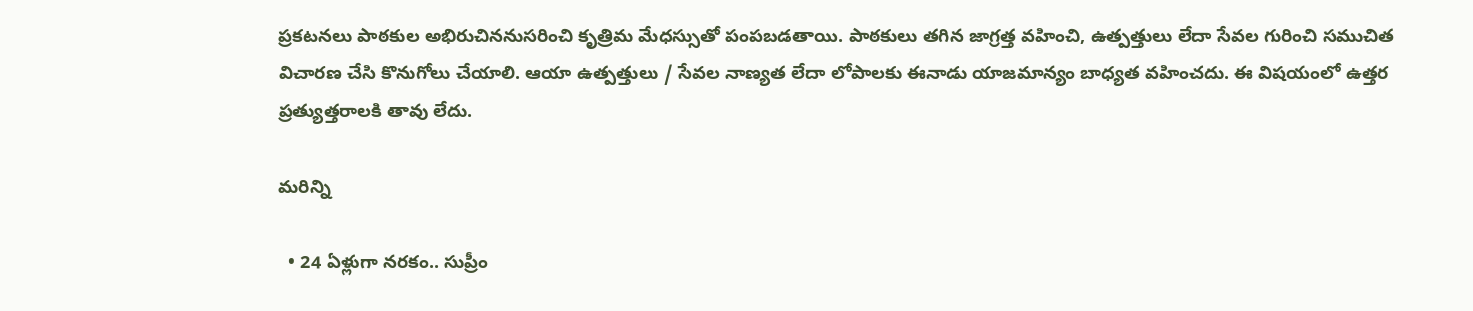ప్రకటనలు పాఠకుల అభిరుచిననుసరించి కృత్రిమ మేధస్సుతో పంపబడతాయి. పాఠకులు తగిన జాగ్రత్త వహించి, ఉత్పత్తులు లేదా సేవల గురించి సముచిత విచారణ చేసి కొనుగోలు చేయాలి. ఆయా ఉత్పత్తులు / సేవల నాణ్యత లేదా లోపాలకు ఈనాడు యాజమాన్యం బాధ్యత వహించదు. ఈ విషయంలో ఉత్తర ప్రత్యుత్తరాలకి తావు లేదు.

మరిన్ని

  • 24 ఏళ్లుగా నరకం.. సుప్రీం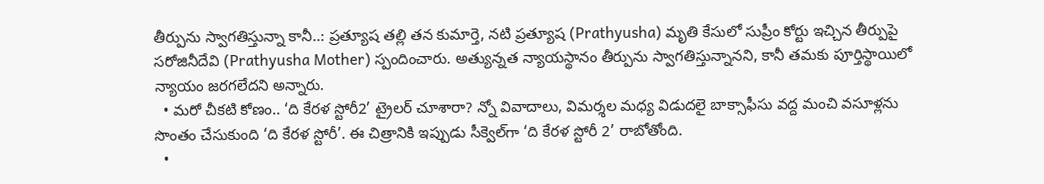తీర్పును స్వాగతిస్తున్నా కానీ..: ప్రత్యూష తల్లి తన కుమార్తె, నటి ప్రత్యూష (Prathyusha) మృతి కేసులో సుప్రీం కోర్టు ఇచ్చిన తీర్పుపై సరోజినీదేవి (Prathyusha Mother) స్పందించారు. అత్యున్నత న్యాయస్థానం తీర్పును స్వాగతిస్తున్నానని, కానీ తమకు పూర్తిస్థాయిలో న్యాయం జరగలేదని అన్నారు.
  • మరో చీకటి కోణం.. ‘ది కేరళ స్టోరీ2’ ట్రైలర్‌ చూశారా? న్నో వివాదాలు, విమర్శల మధ్య విడుదలై బాక్సాఫీసు వద్ద మంచి వసూళ్లను సొంతం చేసుకుంది ‘ది కేరళ స్టోరీ’. ఈ చిత్రానికి ఇప్పుడు సీక్వెల్‌గా ‘ది కేరళ స్టోరీ 2’ రాబోతోంది.
  •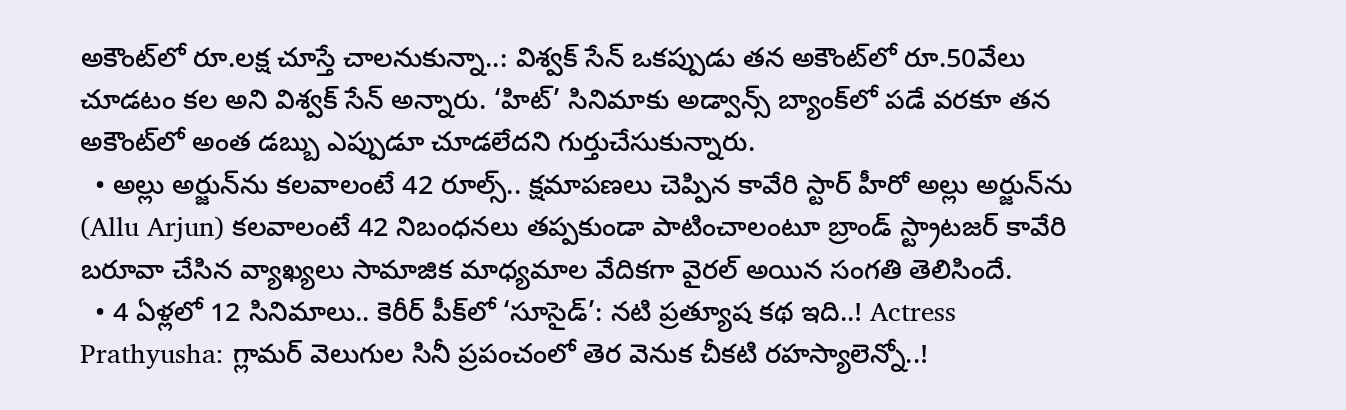అకౌంట్‌లో రూ.లక్ష చూస్తే చాలనుకున్నా..: విశ్వక్‌ సేన్‌ ఒకప్పుడు తన అకౌంట్‌లో రూ.50వేలు చూడటం కల అని విశ్వక్‌ సేన్‌ అన్నారు. ‘హిట్‌’ సినిమాకు అడ్వాన్స్‌ బ్యాంక్‌లో పడే వరకూ తన అకౌంట్‌లో అంత డబ్బు ఎప్పుడూ చూడలేదని గుర్తుచేసుకున్నారు.
  • అల్లు అర్జున్‌ను కలవాలంటే 42 రూల్స్.. క్షమాపణలు చెప్పిన కావేరి స్టార్‌ హీరో అల్లు అర్జున్‌ను (Allu Arjun) కలవాలంటే 42 నిబంధనలు తప్పకుండా పాటించాలంటూ బ్రాండ్‌ స్ట్రాటజర్‌ కావేరి బరూవా చేసిన వ్యాఖ్యలు సామాజిక మాధ్యమాల వేదికగా వైరల్‌ అయిన సంగతి తెలిసిందే.
  • 4 ఏళ్లలో 12 సినిమాలు.. కెరీర్‌ పీక్‌లో ‘సూసైడ్‌’: నటి ప్రత్యూష కథ ఇది..! Actress Prathyusha: గ్లామర్‌ వెలుగుల సినీ ప్రపంచంలో తెర వెనుక చీకటి రహస్యాలెన్నో..!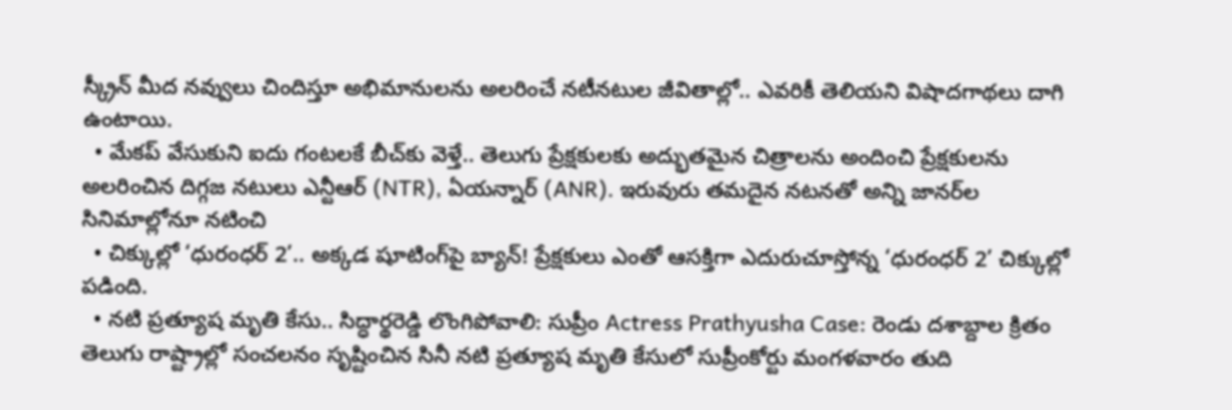స్క్రీన్ మీద నవ్వులు చిందిస్తూ అభిమానులను అలరించే నటీనటుల జీవితాల్లో.. ఎవరికీ తెలియని విషాదగాథలు దాగి ఉంటాయి.
  • మేకప్‌ వేసుకుని ఐదు గంటలకే బీచ్‌కు వెళ్తే.. తెలుగు ప్రేక్షకులకు అద్భుతమైన చిత్రాలను అందించి ప్రేక్షకులను అలరించిన దిగ్గజ నటులు ఎన్టీఆర్‌ (NTR), ఏయన్నార్‌ (ANR). ఇరువురు తమదైన నటనతో అన్ని జానర్‌ల సినిమాల్లోనూ నటించి
  • చిక్కుల్లో ‘ధురంధర్ 2’.. అక్కడ షూటింగ్‌పై బ్యాన్‌! ప్రేక్షకులు ఎంతో ఆసక్తిగా ఎదురుచూస్తోన్న ‘ధురంధర్‌ 2’ చిక్కుల్లో పడింది.
  • నటి ప్రత్యూష మృతి కేసు.. సిద్ధార్థరెడ్డి లొంగిపోవాలి: సుప్రీం Actress Prathyusha Case: రెండు దశాబ్దాల క్రితం తెలుగు రాష్ట్రాల్లో సంచలనం సృష్టించిన సినీ నటి ప్రత్యూష మృతి కేసులో సుప్రీంకోర్టు మంగళవారం తుది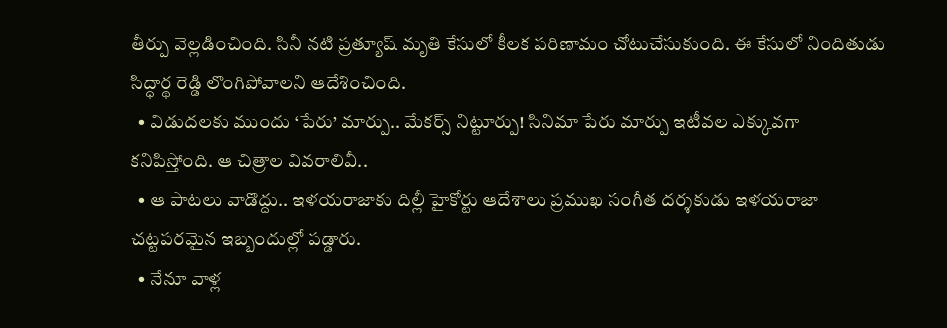తీర్పు వెల్లడించింది. సినీ నటి ప్రత్యూష్‌ మృతి కేసులో కీలక పరిణామం చోటుచేసుకుంది. ఈ కేసులో నిందితుడు సిద్ధార్థ రెడ్డి లొంగిపోవాలని ఆదేశించింది.
  • విడుదలకు ముందు ‘పేరు’ మార్పు.. మేకర్స్‌ నిట్టూర్పు! సినిమా పేరు మార్పు ఇటీవల ఎక్కువగా కనిపిస్తోంది. ఆ చిత్రాల వివరాలివీ..
  • ఆ పాటలు వాడొద్దు.. ఇళయరాజాకు దిల్లీ హైకోర్టు ఆదేశాలు ప్రముఖ సంగీత దర్శకుడు ఇళయరాజా చట్టపరమైన ఇబ్బందుల్లో పడ్డారు.
  • నేనూ వాళ్ల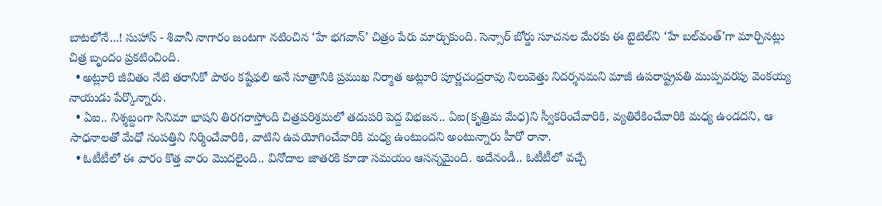బాటలోనే...! సుహాస్‌ - శివానీ నాగారం జంటగా నటించిన ‘హే భగవాన్‌’ చిత్రం పేరు మార్చుకుంది. సెన్సార్‌ బోర్డు సూచనల మేరకు ఈ టైటిల్‌ని ‘హే బల్‌వంత్‌’గా మార్చినట్లు చిత్ర బృందం ప్రకటించింది.
  • అట్లూరి జీవితం నేటి తరానికో పాఠం కష్టేఫలి అనే సూత్రానికి ప్రముఖ నిర్మాత అట్లూరి పూర్ణచంద్రరావు నిలువెత్తు నిదర్శనమని మాజీ ఉపరాష్ట్రపతి ముప్పవరపు వెంకయ్య నాయుడు పేర్కొన్నారు.
  • ఏఐ.. నిశ్శబ్దంగా సినిమా భాషని తిరగరాస్తోంది చిత్రపరిశ్రమలో తదుపరి పెద్ద విభజన.. ఏఐ(కృత్రిమ మేధ)ని స్వీకరించేవారికి, వ్యతిరేకించేవారికి మధ్య ఉండదని, ఆ సాధనాలతో మేధో సంపత్తిని నిర్మించేవారికి, వాటిని ఉపయోగించేవారికి మధ్య ఉంటుందని అంటున్నారు హీరో రానా.
  • ఓటీటీలో ఈ వారం కొత్త వారం మొదలైంది.. వినోదాల జాతరకి కూడా సమయం ఆసన్నమైంది. అదేనండీ.. ఓటీటీలో వచ్చే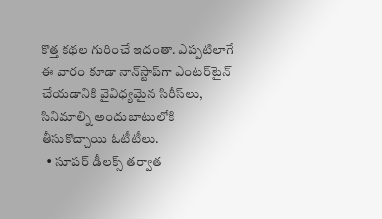కొత్త కథల గురించే ఇదంతా. ఎప్పటిలాగే ఈ వారం కూడా నాన్‌స్టాప్‌గా ఎంటర్‌టైన్‌ చేయడానికి వైవిధ్యమైన సిరీస్‌లు, సినిమాల్ని అందుబాటులోకి తీసుకొచ్చాయి ఓటీటీలు.
  • సూపర్‌ డీలక్స్‌ తర్వాత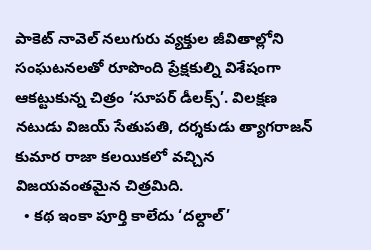పాకెట్‌ నావెల్‌ నలుగురు వ్యక్తుల జీవితాల్లోని సంఘటనలతో రూపొంది ప్రేక్షకుల్ని విశేషంగా ఆకట్టుకున్న చిత్రం ‘సూపర్‌ డీలక్స్‌’. విలక్షణ నటుడు విజయ్‌ సేతుపతి, దర్శకుడు త్యాగరాజన్‌ కుమార రాజా కలయికలో వచ్చిన విజయవంతమైన చిత్రమిది.
  • కథ ఇంకా పూర్తి కాలేదు ‘దల్దాల్‌’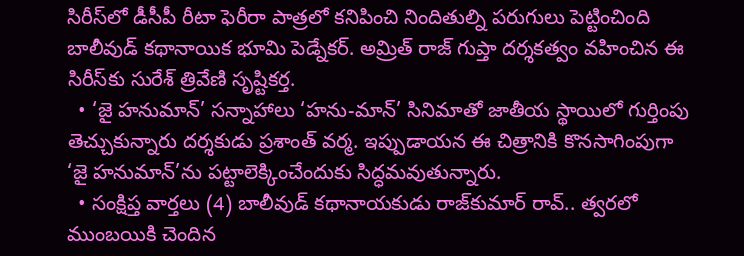సిరీస్‌లో డీసీపీ రీటా ఫెరీరా పాత్రలో కనిపించి నిందితుల్ని పరుగులు పెట్టించింది బాలీవుడ్‌ కథానాయిక భూమి పెడ్నేకర్‌. అమ్రిత్‌ రాజ్‌ గుప్తా దర్శకత్వం వహించిన ఈ సిరీస్‌కు సురేశ్‌ త్రివేణి సృష్టికర్త.
  • ‘జై హనుమాన్‌’ సన్నాహాలు ‘హను-మాన్‌’ సినిమాతో జాతీయ స్థాయిలో గుర్తింపు తెచ్చుకున్నారు దర్శకుడు ప్రశాంత్‌ వర్మ. ఇప్పుడాయన ఈ చిత్రానికి కొనసాగింపుగా ‘జై హనుమాన్‌’ను పట్టాలెక్కించేందుకు సిద్ధమవుతున్నారు.
  • సంక్షిప్త వార్తలు (4) బాలీవుడ్‌ కథానాయకుడు రాజ్‌కుమార్‌ రావ్‌.. త్వరలో ముంబయికి చెందిన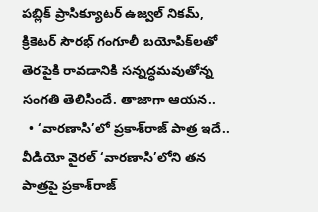పబ్లిక్‌ ప్రాసిక్యూటర్‌ ఉజ్వల్‌ నికమ్, క్రికెటర్‌ సౌరభ్‌ గంగూలీ బయోపిక్‌లతో తెరపైకి రావడానికి సన్నద్ధమవుతోన్న సంగతి తెలిసిందే. తాజాగా ఆయన..
  • ‘వారణాసి’లో ప్రకాశ్‌రాజ్‌ పాత్ర ఇదే.. వీడియో వైరల్‌ ‘వారణాసి’లోని తన పాత్రపై ప్రకాశ్‌రాజ్‌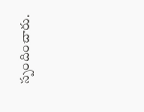స్పందించారు.